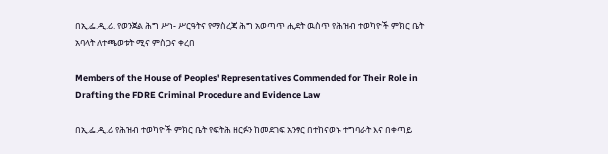በኢ.ፌ.ዲ.ሪ. የወንጀል ሕግ ሥነ- ሥርዓትና የማስረጃ ሕግ አወጣጥ ሒደት ዉስጥ የሕዝብ ተወካዮች ምክር ቤት አባላት ለተጫወቱት ሚና ምስጋና ቀረበ

Members of the House of Peoples' Representatives Commended for Their Role in Drafting the FDRE Criminal Procedure and Evidence Law

በኢ.ፌ.ዲ.ሪ የሕዝብ ተወካዮች ምክር ቤት የፍትሕ ዘርፉን ከመደገፍ አንፃር በተከናወኑ ተግባራት እና በቀጣይ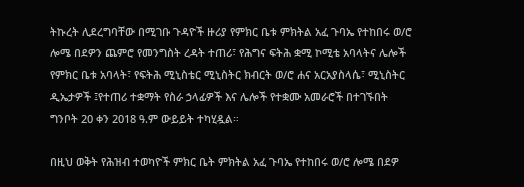ትኩረት ሊደረግባቸው በሚገቡ ጉዳዮች ዙሪያ የምክር ቤቱ ምክትል አፈ ጉባኤ የተከበሩ ወ/ሮ ሎሜ በደዎን ጨምሮ የመንግስት ረዳት ተጠሪ፣ የሕግና ፍትሕ ቋሚ ኮሚቴ አባላትና ሌሎች የምክር ቤቱ አባላት፣ የፍትሕ ሚኒስቴር ሚኒስትር ክብርት ወ/ሮ ሐና አርአያስላሴ፣ ሚኒስትር ዲኤታዎች ፤የተጠሪ ተቋማት የስራ ኃላፊዎች እና ሌሎች የተቋሙ አመራሮች በተገኙበት ግንቦት 20 ቀን 2018 ዓ.ም ውይይት ተካሂዷል።

በዚህ ወቅት የሕዝብ ተወካዮች ምክር ቤት ምክትል አፈ ጉባኤ የተከበሩ ወ/ሮ ሎሜ በደዎ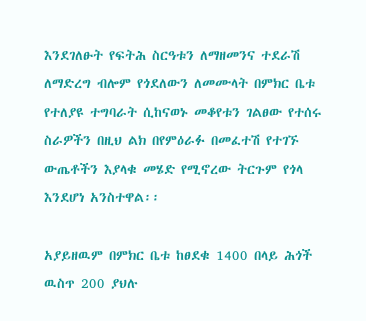እንደገለፁት የፍትሕ ስርዓቱን ለማዘመንና ተደራሽ ለማድረግ ብሎም የጎደለውን ለመሙላት በምክር ቤቱ የተለያዩ ተግባራት ሲከናወኑ መቆየቱን ገልፀው የተሰሩ ስራዎችን በዚህ ልክ በየምዕራፉ በመፈተሽ የተገኙ ውጤቶችን እያላቁ መሄድ የሚኖረው ትርጉም የጎላ እንደሆነ አንስተዋል፡፡

አያይዘዉም በምክር ቤቱ ከፀደቁ 1400 በላይ ሕጎች ዉስጥ 200 ያህሉ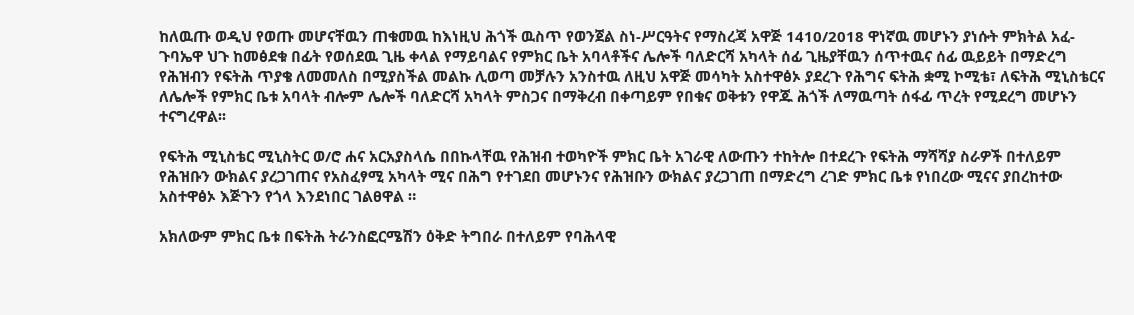ከለዉጡ ወዲህ የወጡ መሆናቸዉን ጠቁመዉ ከእነዚህ ሕጎች ዉስጥ የወንጀል ስነ-ሥርዓትና የማስረጃ አዋጅ 1410/2018 ዋነኛዉ መሆኑን ያነሱት ምክትል አፈ-ጉባኤዋ ህጉ ከመፅደቁ በፊት የወሰደዉ ጊዜ ቀላል የማይባልና የምክር ቤት አባላቶችና ሌሎች ባለድርሻ አካላት ሰፊ ጊዜያቸዉን ሰጥተዉና ሰፊ ዉይይት በማድረግ የሕዝብን የፍትሕ ጥያቄ ለመመለስ በሚያስችል መልኩ ሊወጣ መቻሉን አንስተዉ ለዚህ አዋጅ መሳካት አስተዋፅኦ ያደረጉ የሕግና ፍትሕ ቋሚ ኮሚቴ፣ ለፍትሕ ሚኒስቴርና ለሌሎች የምክር ቤቱ አባላት ብሎም ሌሎች ባለድርሻ አካላት ምስጋና በማቅረብ በቀጣይም የበቁና ወቅቱን የዋጁ ሕጎች ለማዉጣት ሰፋፊ ጥረት የሚደረግ መሆኑን ተናግረዋል፡፡

የፍትሕ ሚኒስቴር ሚኒስትር ወ/ሮ ሐና አርአያስላሴ በበኩላቸዉ የሕዝብ ተወካዮች ምክር ቤት አገራዊ ለውጡን ተከትሎ በተደረጉ የፍትሕ ማሻሻያ ስራዎች በተለይም የሕዝቡን ውክልና ያረጋገጠና የአስፈፃሚ አካላት ሚና በሕግ የተገደበ መሆኑንና የሕዝቡን ውክልና ያረጋገጠ በማድረግ ረገድ ምክር ቤቱ የነበረው ሚናና ያበረከተው አስተዋፅኦ እጅጉን የጎላ እንደነበር ገልፀዋል ።

አክለውም ምክር ቤቱ በፍትሕ ትራንስፎርሜሽን ዕቅድ ትግበራ በተለይም የባሕላዊ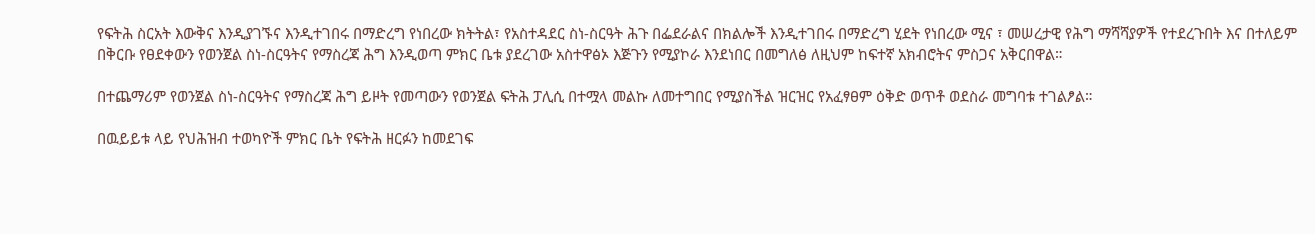የፍትሕ ስርአት እውቅና እንዲያገኙና እንዲተገበሩ በማድረግ የነበረው ክትትል፣ የአስተዳደር ስነ-ስርዓት ሕጉ በፌደራልና በክልሎች እንዲተገበሩ በማድረግ ሂደት የነበረው ሚና ፣ መሠረታዊ የሕግ ማሻሻያዎች የተደረጉበት እና በተለይም በቅርቡ የፀደቀውን የወንጀል ስነ-ስርዓትና የማስረጃ ሕግ እንዲወጣ ምክር ቤቱ ያደረገው አስተዋፅኦ እጅጉን የሚያኮራ እንደነበር በመግለፅ ለዚህም ከፍተኛ አክብሮትና ምስጋና አቅርበዋል።

በተጨማሪም የወንጀል ስነ-ስርዓትና የማስረጃ ሕግ ይዞት የመጣውን የወንጀል ፍትሕ ፓሊሲ በተሟላ መልኩ ለመተግበር የሚያስችል ዝርዝር የአፈፃፀም ዕቅድ ወጥቶ ወደስራ መግባቱ ተገልፆል።

በዉይይቱ ላይ የህሕዝብ ተወካዮች ምክር ቤት የፍትሕ ዘርፉን ከመደገፍ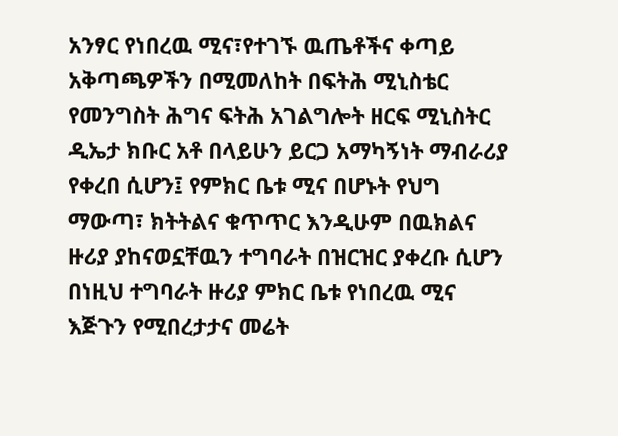አንፃር የነበረዉ ሚና፣የተገኙ ዉጤቶችና ቀጣይ አቅጣጫዎችን በሚመለከት በፍትሕ ሚኒስቴር የመንግስት ሕግና ፍትሕ አገልግሎት ዘርፍ ሚኒስትር ዲኤታ ክቡር አቶ በላይሁን ይርጋ አማካኝነት ማብራሪያ የቀረበ ሲሆን፤ የምክር ቤቱ ሚና በሆኑት የህግ ማውጣ፣ ክትትልና ቁጥጥር እንዲሁም በዉክልና ዙሪያ ያከናወኗቸዉን ተግባራት በዝርዝር ያቀረቡ ሲሆን በነዚህ ተግባራት ዙሪያ ምክር ቤቱ የነበረዉ ሚና እጅጉን የሚበረታታና መሬት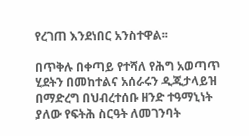የረገጠ እንደነበር አንስተዋል፡፡

በጥቅሉ በቀጣይ የተሻለ የሕግ አወጣጥ ሂደትን በመከተልና አሰራሩን ዲጂታላይዝ በማድረግ በህብረተሰቡ ዘንድ ተዓማኒነት ያለው የፍትሕ ስርዓት ለመገንባት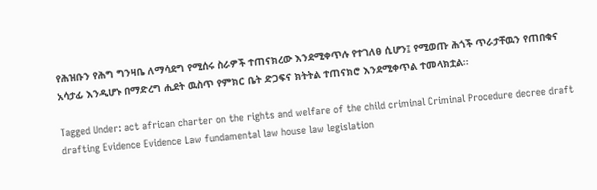የሕዝቡን የሕግ ግንዛቤ ለማሳደግ የሚሰሩ ስራዎች ተጠናክረው እንደሚቀጥሉ የተገለፀ ሲሆን፤ የሚወጡ ሕጎች ጥራታቸዉን የጠበቁና አሳታፊ እንዲሆኑ በማድረግ ሒደት ዉስጥ የምክር ቤት ድጋፍና ክትትል ተጠናክሮ እንደሚቀጥል ተመላክቷል፡፡

Tagged Under: act african charter on the rights and welfare of the child criminal Criminal Procedure decree draft drafting Evidence Evidence Law fundamental law house law legislation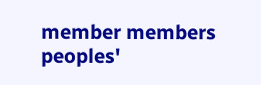member members peoples'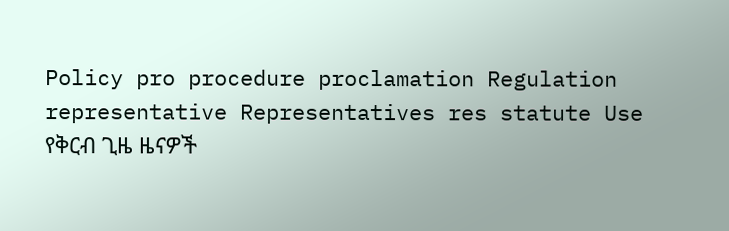Policy pro procedure proclamation Regulation representative Representatives res statute Use
የቅርብ ጊዜ ዜናዎች